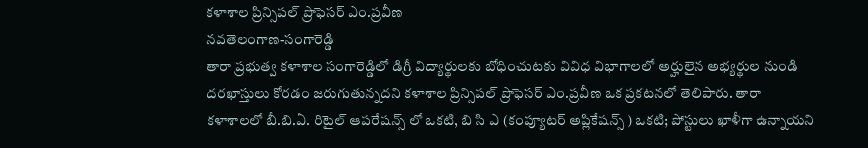కళాశాల ప్రిన్సిపల్ ప్రొఫెసర్ ఎం.ప్రవీణ
నవతెలంగాణ-సంగారెడ్డి
తారా ప్రభుత్వ కళాశాల సంగారెడ్డిలో డిగ్రీ విద్యార్థులకు బోధించుటకు వివిధ విభాగాలలో అర్హులైన అభ్యర్థుల నుండి దరఖాస్తులు కోరడం జరుగుతున్నదని కళాశాల ప్రిన్సిపల్ ప్రొఫెసర్ ఎం.ప్రవీణ ఒక ప్రకటనలో తెలిపారు. తారా కళాశాలలో బీ.బి.ఏ. రిటైల్ ఆపరేషన్స్ లో ఒకటి, బి సి ఎ (కంప్యూటర్ అప్లికేషన్స్ ) ఒకటి; పోస్టులు ఖాళీగా ఉన్నాయని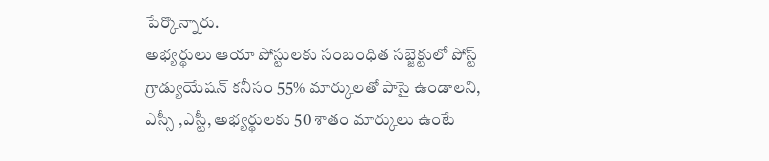పేర్కొన్నారు.
అభ్యర్థులు ఆయా పోస్టులకు సంబంధిత సబ్జెక్టులో పోస్ట్ గ్రాడ్యుయేషన్ కనీసం 55% మార్కులతో పాసై ఉండాలని, ఎస్సీ ,ఎస్టీ, అభ్యర్థులకు 50 శాతం మార్కులు ఉంటే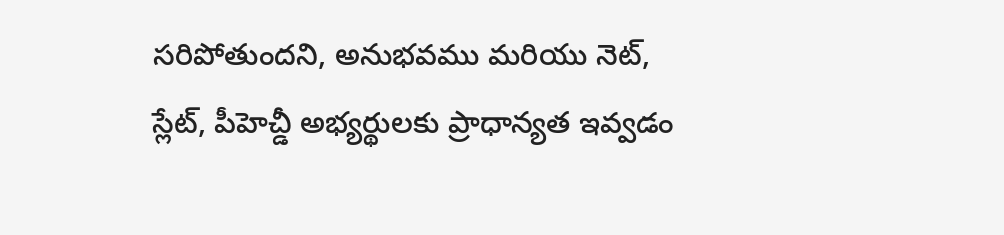సరిపోతుందని, అనుభవము మరియు నెట్, స్లేట్, పీహెచ్డీ అభ్యర్థులకు ప్రాధాన్యత ఇవ్వడం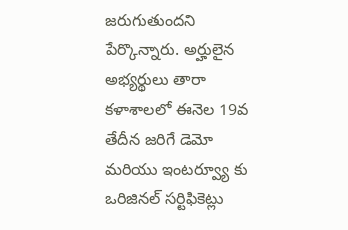జరుగుతుందని పేర్కొన్నారు. అర్హులైన అభ్యర్థులు తారా కళాశాలలో ఈనెల 19వ తేదీన జరిగే డెమో మరియు ఇంటర్వ్యూ కు ఒరిజినల్ సర్టిఫికెట్లు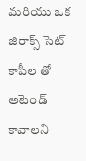మరియు ఒక జిరాక్స్ సెట్ కాపీల తో అటెండ్ కావాలని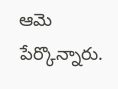ఆమె పేర్కొన్నారు.